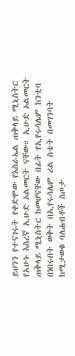ይህንን የተናገሩት የቀድሞው የእስራኤል ጠቅላይ ሚኒስትር የአሁኑ እስረኛ ኢሁድ ኦልመርት ናቸው። ኢሁድ ኦልመርት ጠቅላይ ሚኒስትር ከመሆናቸው በፊት የኢየሩሳሌም ከንቲባ በነበሩበት ወቅት በኢየሩሳሌም ሪል ስቴት በመገንባት ከሚታወቁ ባለሐብቶች ስጦታ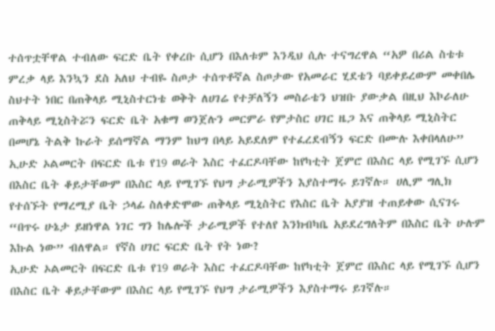ተሰጥቷቸዋል ተብለው ፍርድ ቤት የቀረቡ ሲሆን በእለቱም እንዲህ ሲሉ ተናግረዋል “አዎ በሪል ስቴቱ ምረቃ ላይ እንኳን ደስ አለህ ተብዬ ስጦታ ተሰጥቶኛል ስጦታው የአመራር ሂደቴን ባይቀይረውም መቀበሌ ስህተት ነበር በጠቅላይ ሚኒስተርነቴ ወቅት ለሀገሬ የተቻለኝን መስራቴን ህዝቡ ያውቃል በዚህ እኮራለሁ ጠቅላይ ሚኒስትሯን ፍርድ ቤት አቁማ ወንጀሉን መርምራ የምታስር ሀገር ዜጋ እና ጠቅላይ ሚኒስትር በመሆኔ ትልቅ ኩራት ይሰማኛል ማንም ከህግ በላይ አይደለም የተፈረደብኝን ፍርድ በሙሉ እቀበላለሁ”
ኢሁድ ኦልመርት በፍርድ ቤቱ የ19 ወራት እስር ተፈርዶባቸው ከየካቲት ጀምሮ በእስር ላይ የሚገኙ ሲሆን በእስር ቤት ቆይታቸውም በእስር ላይ የሚገኙ የህግ ታራሚዎችን እያስተማሩ ይገኛሉ። ሀሊም ግሊክ የተሰኙት የማረሚያ ቤት ኃላፊ ስለቀድሞው ጠቅላይ ሚኒስትር የእስር ቤት አያያዝ ተጠይቀው ሲናገሩ “በጥሩ ሁኔታ ይዘነዋል ነገር ግን ከሌሎች ታራሚዎች የተለየ እንክብካቤ አይደረግለትም በእስር ቤት ሁሉም እኩል ነው” ብለዋል። የኛስ ሀገር ፍርድ ቤት የት ነው?
ኢሁድ ኦልመርት በፍርድ ቤቱ የ19 ወራት እስር ተፈርዶባቸው ከየካቲት ጀምሮ በእስር ላይ የሚገኙ ሲሆን በእስር ቤት ቆይታቸውም በእስር ላይ የሚገኙ የህግ ታራሚዎችን እያስተማሩ ይገኛሉ።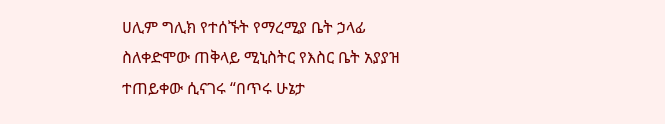ሀሊም ግሊክ የተሰኙት የማረሚያ ቤት ኃላፊ ስለቀድሞው ጠቅላይ ሚኒስትር የእስር ቤት አያያዝ ተጠይቀው ሲናገሩ “በጥሩ ሁኔታ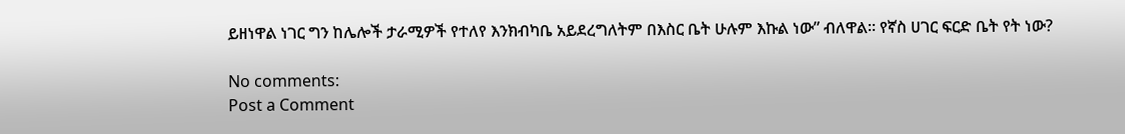ይዘነዋል ነገር ግን ከሌሎች ታራሚዎች የተለየ እንክብካቤ አይደረግለትም በእስር ቤት ሁሉም እኩል ነው” ብለዋል። የኛስ ሀገር ፍርድ ቤት የት ነው?

No comments:
Post a Comment